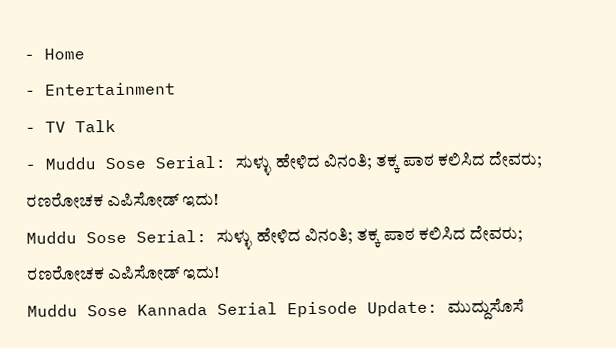- Home
- Entertainment
- TV Talk
- Muddu Sose Serial: ಸುಳ್ಳು ಹೇಳಿದ ವಿನಂತಿ; ತಕ್ಕ ಪಾಠ ಕಲಿಸಿದ ದೇವರು; ರಣರೋಚಕ ಎಪಿಸೋಡ್ ಇದು!
Muddu Sose Serial: ಸುಳ್ಳು ಹೇಳಿದ ವಿನಂತಿ; ತಕ್ಕ ಪಾಠ ಕಲಿಸಿದ ದೇವರು; ರಣರೋಚಕ ಎಪಿಸೋಡ್ ಇದು!
Muddu Sose Kannada Serial Episode Update: ಮುದ್ದುಸೊಸೆ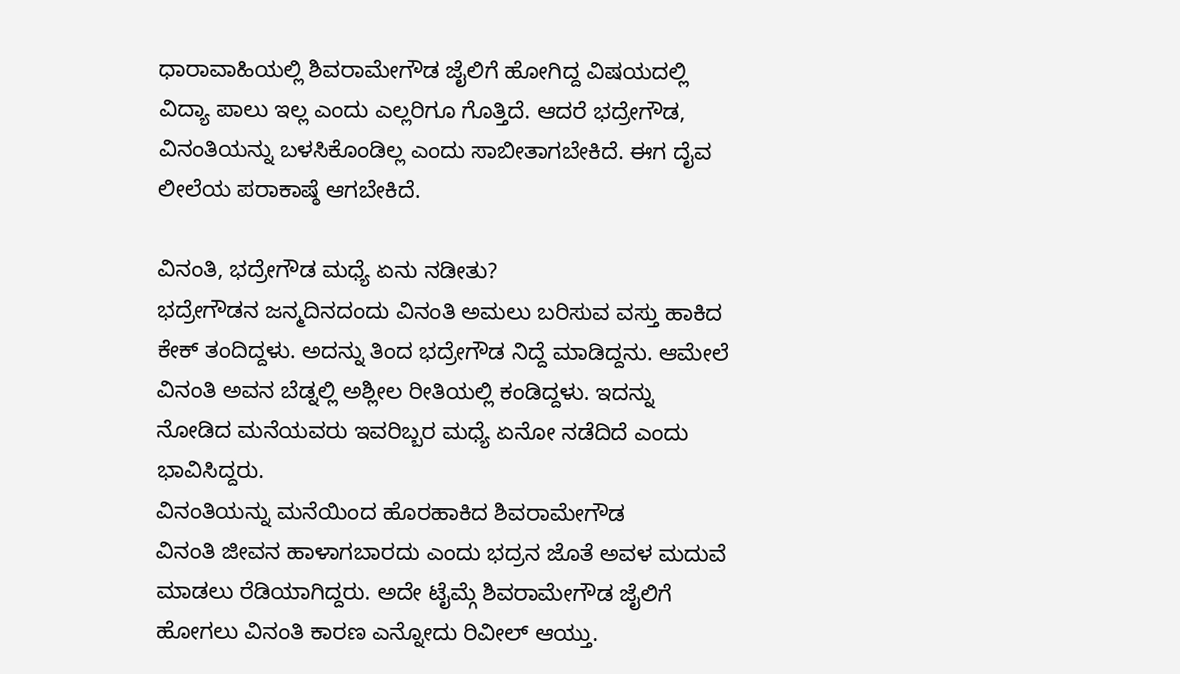ಧಾರಾವಾಹಿಯಲ್ಲಿ ಶಿವರಾಮೇಗೌಡ ಜೈಲಿಗೆ ಹೋಗಿದ್ದ ವಿಷಯದಲ್ಲಿ ವಿದ್ಯಾ ಪಾಲು ಇಲ್ಲ ಎಂದು ಎಲ್ಲರಿಗೂ ಗೊತ್ತಿದೆ. ಆದರೆ ಭದ್ರೇಗೌಡ, ವಿನಂತಿಯನ್ನು ಬಳಸಿಕೊಂಡಿಲ್ಲ ಎಂದು ಸಾಬೀತಾಗಬೇಕಿದೆ. ಈಗ ದೈವ ಲೀಲೆಯ ಪರಾಕಾಷ್ಠೆ ಆಗಬೇಕಿದೆ.

ವಿನಂತಿ, ಭದ್ರೇಗೌಡ ಮಧ್ಯೆ ಏನು ನಡೀತು?
ಭದ್ರೇಗೌಡನ ಜನ್ಮದಿನದಂದು ವಿನಂತಿ ಅಮಲು ಬರಿಸುವ ವಸ್ತು ಹಾಕಿದ ಕೇಕ್ ತಂದಿದ್ದಳು. ಅದನ್ನು ತಿಂದ ಭದ್ರೇಗೌಡ ನಿದ್ದೆ ಮಾಡಿದ್ದನು. ಆಮೇಲೆ ವಿನಂತಿ ಅವನ ಬೆಡ್ನಲ್ಲಿ ಅಶ್ಲೀಲ ರೀತಿಯಲ್ಲಿ ಕಂಡಿದ್ದಳು. ಇದನ್ನು ನೋಡಿದ ಮನೆಯವರು ಇವರಿಬ್ಬರ ಮಧ್ಯೆ ಏನೋ ನಡೆದಿದೆ ಎಂದು ಭಾವಿಸಿದ್ದರು.
ವಿನಂತಿಯನ್ನು ಮನೆಯಿಂದ ಹೊರಹಾಕಿದ ಶಿವರಾಮೇಗೌಡ
ವಿನಂತಿ ಜೀವನ ಹಾಳಾಗಬಾರದು ಎಂದು ಭದ್ರನ ಜೊತೆ ಅವಳ ಮದುವೆ ಮಾಡಲು ರೆಡಿಯಾಗಿದ್ದರು. ಅದೇ ಟೈಮ್ಗೆ ಶಿವರಾಮೇಗೌಡ ಜೈಲಿಗೆ ಹೋಗಲು ವಿನಂತಿ ಕಾರಣ ಎನ್ನೋದು ರಿವೀಲ್ ಆಯ್ತು.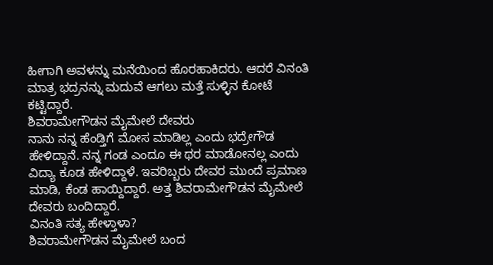ಹೀಗಾಗಿ ಅವಳನ್ನು ಮನೆಯಿಂದ ಹೊರಹಾಕಿದರು. ಆದರೆ ವಿನಂತಿ ಮಾತ್ರ ಭದ್ರನನ್ನು ಮದುವೆ ಆಗಲು ಮತ್ತೆ ಸುಳ್ಳಿನ ಕೋಟೆ ಕಟ್ಟಿದ್ದಾರೆ.
ಶಿವರಾಮೇಗೌಡನ ಮೈಮೇಲೆ ದೇವರು
ನಾನು ನನ್ನ ಹೆಂಡ್ತಿಗೆ ಮೋಸ ಮಾಡಿಲ್ಲ ಎಂದು ಭದ್ರೇಗೌಡ ಹೇಳಿದ್ದಾನೆ. ನನ್ನ ಗಂಡ ಎಂದೂ ಈ ಥರ ಮಾಡೋನಲ್ಲ ಎಂದು ವಿದ್ಯಾ ಕೂಡ ಹೇಳಿದ್ದಾಳೆ. ಇವರಿಬ್ಬರು ದೇವರ ಮುಂದೆ ಪ್ರಮಾಣ ಮಾಡಿ, ಕೆಂಡ ಹಾಯ್ದಿದ್ದಾರೆ. ಅತ್ತ ಶಿವರಾಮೇಗೌಡನ ಮೈಮೇಲೆ ದೇವರು ಬಂದಿದ್ದಾರೆ.
ವಿನಂತಿ ಸತ್ಯ ಹೇಳ್ತಾಳಾ?
ಶಿವರಾಮೇಗೌಡನ ಮೈಮೇಲೆ ಬಂದ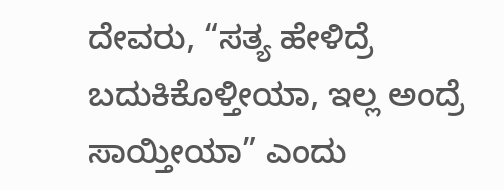ದೇವರು, “ಸತ್ಯ ಹೇಳಿದ್ರೆ ಬದುಕಿಕೊಳ್ತೀಯಾ, ಇಲ್ಲ ಅಂದ್ರೆ ಸಾಯ್ತೀಯಾ” ಎಂದು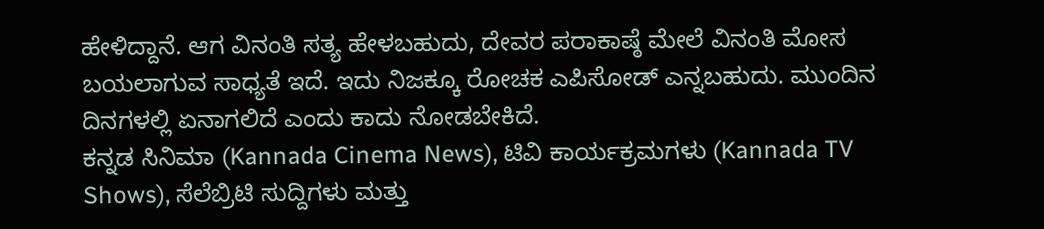ಹೇಳಿದ್ದಾನೆ. ಆಗ ವಿನಂತಿ ಸತ್ಯ ಹೇಳಬಹುದು, ದೇವರ ಪರಾಕಾಷ್ಠೆ ಮೇಲೆ ವಿನಂತಿ ಮೋಸ ಬಯಲಾಗುವ ಸಾಧ್ಯತೆ ಇದೆ. ಇದು ನಿಜಕ್ಕೂ ರೋಚಕ ಎಪಿಸೋಡ್ ಎನ್ನಬಹುದು. ಮುಂದಿನ ದಿನಗಳಲ್ಲಿ ಏನಾಗಲಿದೆ ಎಂದು ಕಾದು ನೋಡಬೇಕಿದೆ.
ಕನ್ನಡ ಸಿನಿಮಾ (Kannada Cinema News), ಟಿವಿ ಕಾರ್ಯಕ್ರಮಗಳು (Kannada TV Shows), ಸೆಲೆಬ್ರಿಟಿ ಸುದ್ದಿಗಳು ಮತ್ತು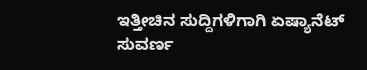ಇತ್ತೀಚಿನ ಸುದ್ದಿಗಳಿಗಾಗಿ ಏಷ್ಯಾನೆಟ್ ಸುವರ್ಣ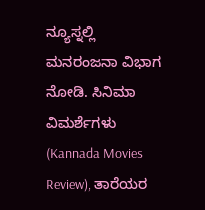ನ್ಯೂಸ್ನಲ್ಲಿ ಮನರಂಜನಾ ವಿಭಾಗ ನೋಡಿ. ಸಿನಿಮಾ ವಿಮರ್ಶೆಗಳು (Kannada Movies Review), ತಾರೆಯರ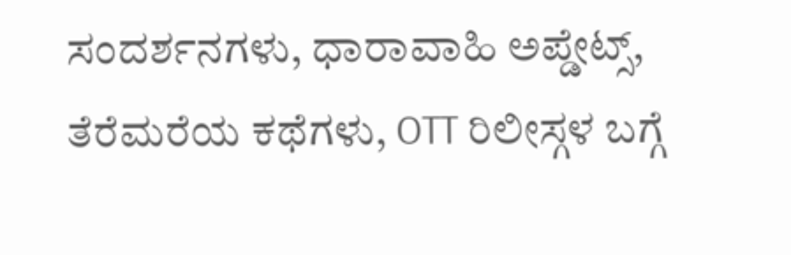ಸಂದರ್ಶನಗಳು, ಧಾರಾವಾಹಿ ಅಪ್ಡೇಟ್ಸ್, ತೆರೆಮರೆಯ ಕಥೆಗಳು, OTT ರಿಲೀಸ್ಗಳ ಬಗ್ಗೆ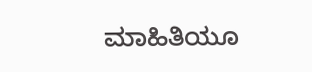ಮಾಹಿತಿಯೂ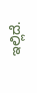ಇಲ್ಲಿದೆ.